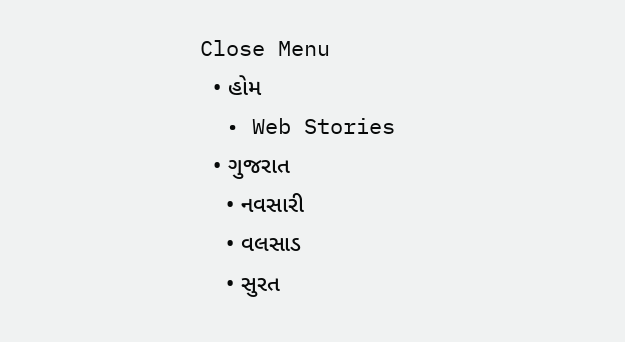Close Menu
  • હોમ
  • Web Stories
  • ગુજરાત
    • નવસારી
    • વલસાડ
    • સુરત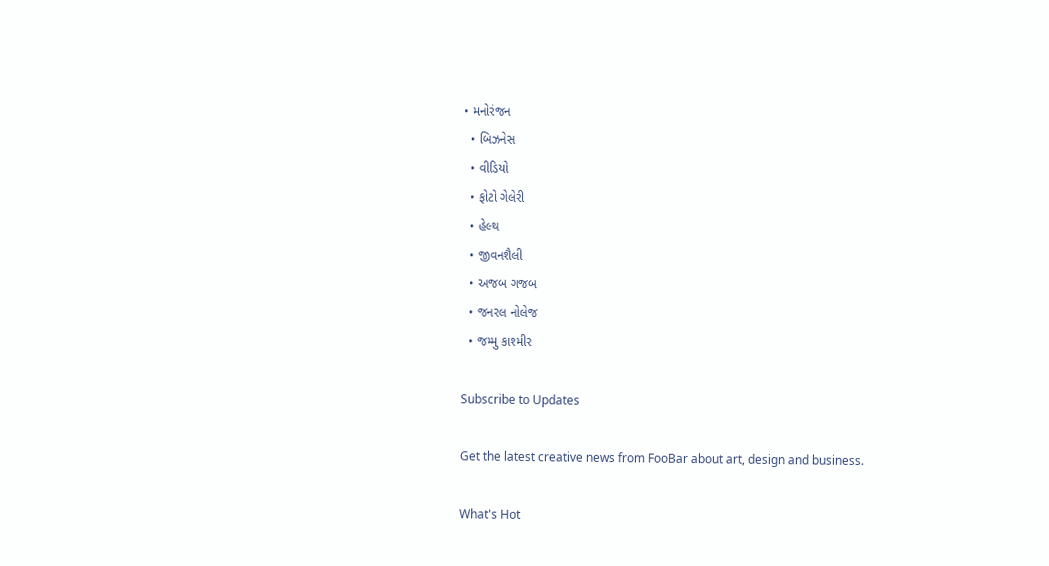• મનોરંજન
  • બિઝનેસ
  • વીડિયો
  • ફોટો ગેલેરી
  • હેલ્થ
  • જીવનશૈલી
  • અજબ ગજબ
  • જનરલ નોલેજ
  • જમ્મુ કાશ્મીર

Subscribe to Updates

Get the latest creative news from FooBar about art, design and business.

What's Hot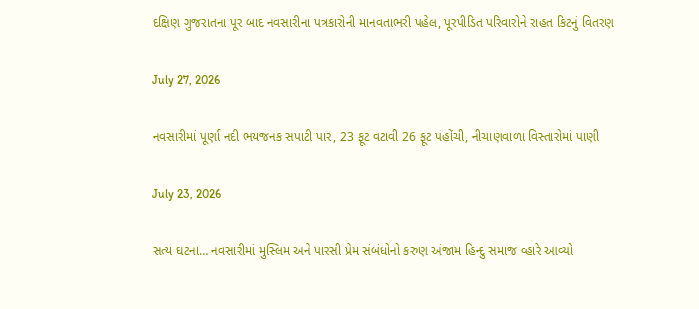દક્ષિણ ગુજરાતના પૂર બાદ નવસારીના પત્રકારોની માનવતાભરી પહેલ, પૂરપીડિત પરિવારોને રાહત કિટનું વિતરણ

July 27, 2026

નવસારીમાં પૂર્ણા નદી ભયજનક સપાટી પાર, 23 ફૂટ વટાવી 26 ફૂટ પહોંચી, નીચાણવાળા વિસ્તારોમાં પાણી

July 23, 2026

સત્ય ઘટના… નવસારીમાં મુસ્લિમ અને પારસી પ્રેમ સંબંધોનો કરુણ અંજામ હિન્દુ સમાજ વ્હારે આવ્યો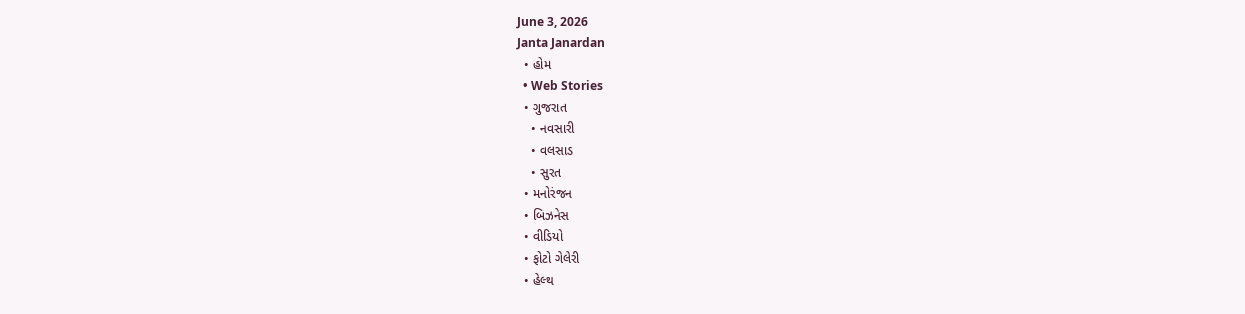June 3, 2026
Janta Janardan
  • હોમ
  • Web Stories
  • ગુજરાત
    • નવસારી
    • વલસાડ
    • સુરત
  • મનોરંજન
  • બિઝનેસ
  • વીડિયો
  • ફોટો ગેલેરી
  • હેલ્થ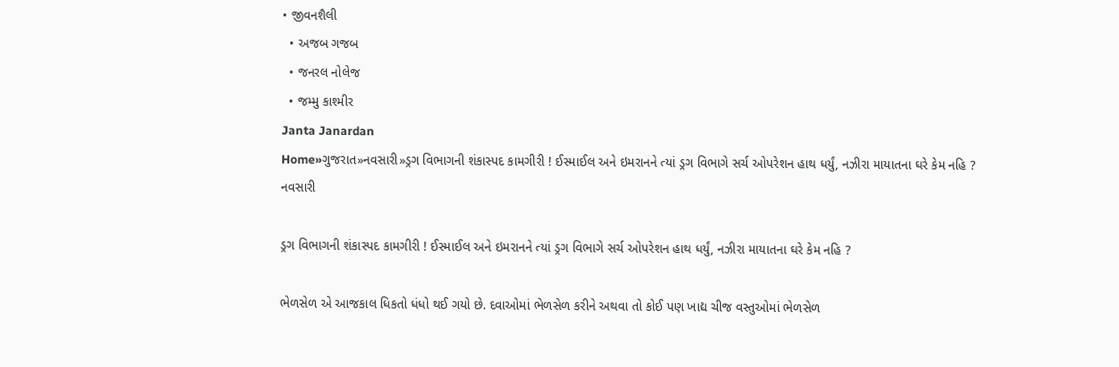• જીવનશૈલી
  • અજબ ગજબ
  • જનરલ નોલેજ
  • જમ્મુ કાશ્મીર
Janta Janardan
Home»ગુજરાત»નવસારી»ડ્રગ વિભાગની શંકાસ્પદ કામગીરી ! ઈસ્માઈલ અને ઇમરાનને ત્યાં ડ્રગ વિભાગે સર્ચ ઓપરેશન હાથ ધર્યું, નઝીરા માયાતના ઘરે કેમ નહિ ?
નવસારી

ડ્રગ વિભાગની શંકાસ્પદ કામગીરી ! ઈસ્માઈલ અને ઇમરાનને ત્યાં ડ્રગ વિભાગે સર્ચ ઓપરેશન હાથ ધર્યું, નઝીરા માયાતના ઘરે કેમ નહિ ?

ભેળસેળ એ આજકાલ ધિકતો ધંધો થઈ ગયો છે. દવાઓમાં ભેળસેળ કરીને અથવા તો કોઈ પણ ખાદ્ય ચીજ વસ્તુઓમાં ભેળસેળ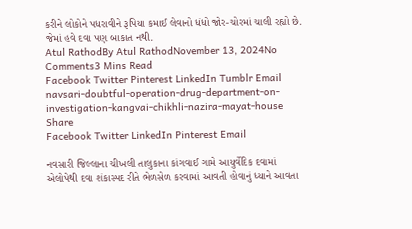કરીને લોકોને પધરાવીને રૂપિયા કમાઈ લેવાનો ધંધો જોર-ચોરમાં ચાલી રહ્યો છે. જેમાં હવે દવા પણ બાકાત નથી.
Atul RathodBy Atul RathodNovember 13, 2024No Comments3 Mins Read
Facebook Twitter Pinterest LinkedIn Tumblr Email
navsari-doubtful-operation-drug-department-on-investigation-kangvai-chikhli-nazira-mayat-house
Share
Facebook Twitter LinkedIn Pinterest Email

નવસારી જિલ્લાના ચીખલી તાલુકાના કાંગવાઈ ગામે આયુર્વેદિક દવામાં એલોપેથી દવા શંકાસ્પદ રીતે ભેળસેળ કરવામાં આવતી હોવાનું ધ્યાને આવતા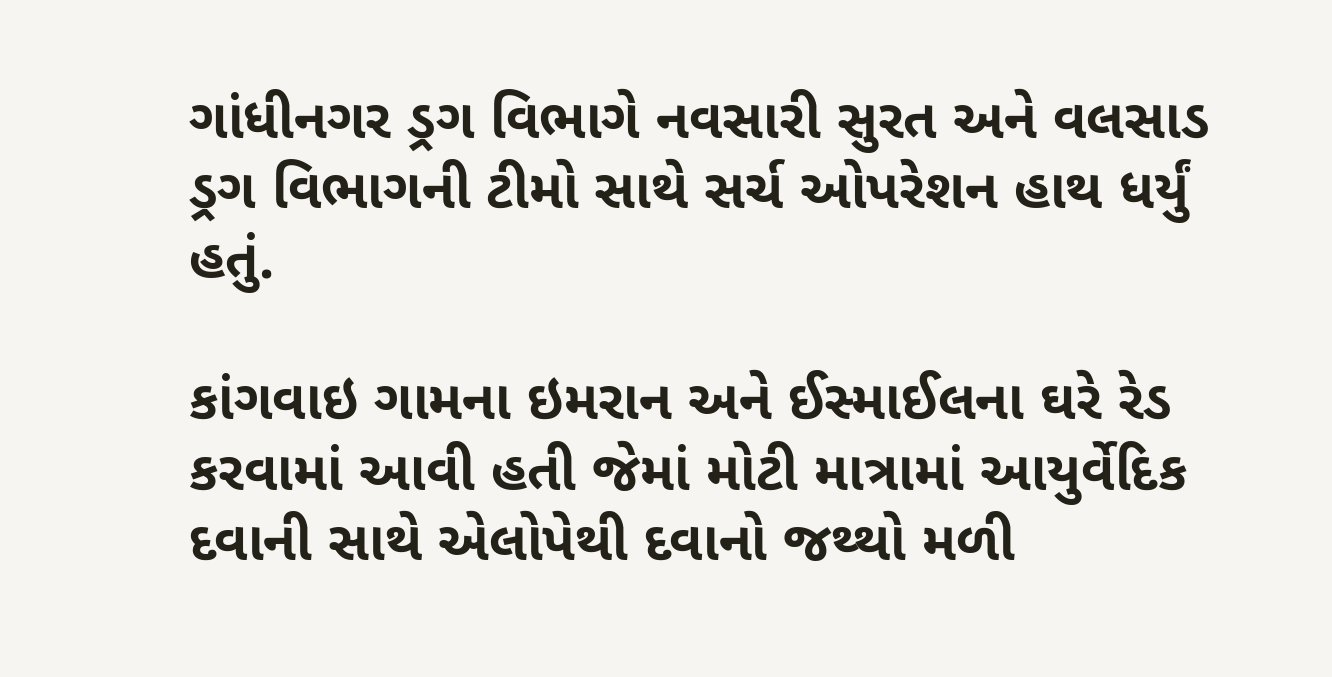ગાંધીનગર ડ્રગ વિભાગે નવસારી સુરત અને વલસાડ ડ્રગ વિભાગની ટીમો સાથે સર્ચ ઓપરેશન હાથ ધર્યું હતું.

કાંગવાઇ ગામના ઇમરાન અને ઈસ્માઈલના ઘરે રેડ કરવામાં આવી હતી જેમાં મોટી માત્રામાં આયુર્વેદિક દવાની સાથે એલોપેથી દવાનો જથ્થો મળી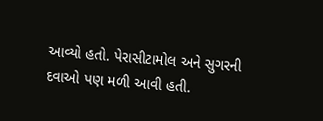આવ્યો હતો. પેરાસીટામોલ અને સુગરની દવાઓ પણ મળી આવી હતી.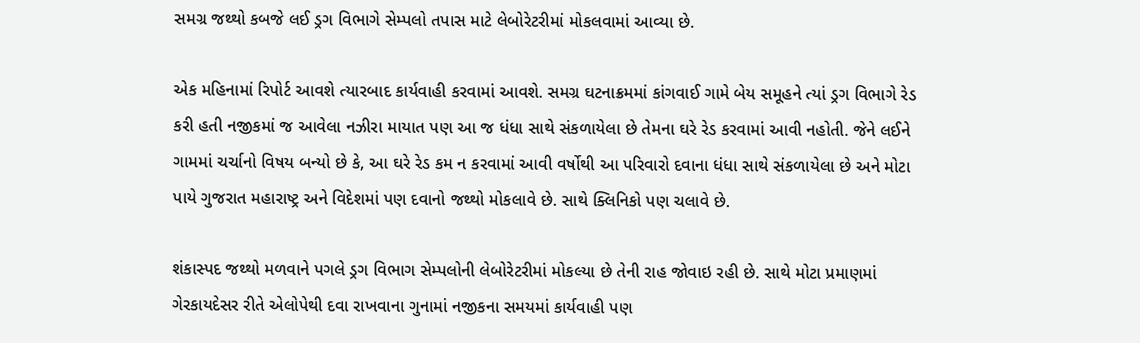સમગ્ર જથ્થો કબજે લઈ ડ્રગ વિભાગે સેમ્પલો તપાસ માટે લેબોરેટરીમાં મોકલવામાં આવ્યા છે.

એક મહિનામાં રિપોર્ટ આવશે ત્યારબાદ કાર્યવાહી કરવામાં આવશે. સમગ્ર ઘટનાક્રમમાં કાંગવાઈ ગામે બેય સમૂહને ત્યાં ડ્રગ વિભાગે રેડ કરી હતી નજીકમાં જ આવેલા નઝીરા માયાત પણ આ જ ધંધા સાથે સંકળાયેલા છે તેમના ઘરે રેડ કરવામાં આવી નહોતી. જેને લઈને ગામમાં ચર્ચાનો વિષય બન્યો છે કે, આ ઘરે રેડ કમ ન કરવામાં આવી વર્ષોથી આ પરિવારો દવાના ધંધા સાથે સંકળાયેલા છે અને મોટા પાયે ગુજરાત મહારાષ્ટ્ર અને વિદેશમાં પણ દવાનો જથ્થો મોકલાવે છે. સાથે ક્લિનિકો પણ ચલાવે છે.

શંકાસ્પદ જથ્થો મળવાને પગલે ડ્રગ વિભાગ સેમ્પલોની લેબોરેટરીમાં મોકલ્યા છે તેની રાહ જોવાઇ રહી છે. સાથે મોટા પ્રમાણમાં ગેરકાયદેસર રીતે એલોપેથી દવા રાખવાના ગુનામાં નજીકના સમયમાં કાર્યવાહી પણ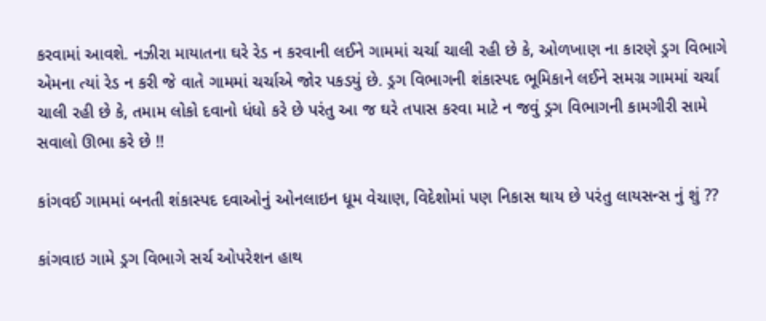કરવામાં આવશે. નઝીરા માયાતના ઘરે રેડ ન કરવાની લઈને ગામમાં ચર્ચા ચાલી રહી છે કે, ઓળખાણ ના કારણે ડ્રગ વિભાગે એમના ત્યાં રેડ ન કરી જે વાતે ગામમાં ચર્ચાએ જોર પકડયું છે. ડ્રગ વિભાગની શંકાસ્પદ ભૂમિકાને લઈને સમગ્ર ગામમાં ચર્ચા ચાલી રહી છે કે, તમામ લોકો દવાનો ધંધો કરે છે પરંતુ આ જ ઘરે તપાસ કરવા માટે ન જવું ડ્રગ વિભાગની કામગીરી સામે સવાલો ઊભા કરે છે !!

કાંગવઈ ગામમાં બનતી શંકાસ્પદ દવાઓનું ઓનલાઇન ધૂમ વેચાણ, વિદેશોમાં પણ નિકાસ થાય છે પરંતુ લાયસન્સ નું શું ??

કાંગવાઇ ગામે ડ્રગ વિભાગે સર્ચ ઓપરેશન હાથ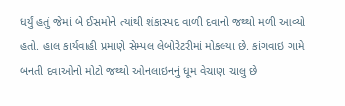ધર્યું હતું જેમાં બે ઈસમોને ત્યાંથી શંકાસ્પદ વાળી દવાનો જથ્થો મળી આવ્યો હતો. હાલ કાર્યવાહી પ્રમાણે સેમ્પલ લેબોરેટરીમાં મોકલ્યા છે. કાંગવાઇ ગામે બનતી દવાઓનો મોટો જથ્થો ઓનલાઇનનું ધૂમ વેચાણ ચાલુ છે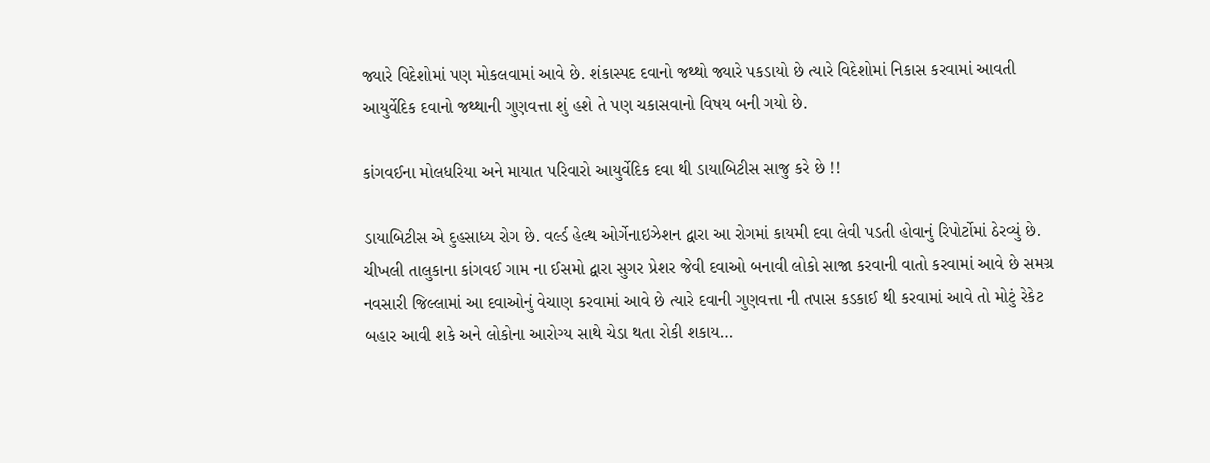જ્યારે વિદેશોમાં પણ મોકલવામાં આવે છે. શંકાસ્પદ દવાનો જથ્થો જ્યારે પકડાયો છે ત્યારે વિદેશોમાં નિકાસ કરવામાં આવતી આયુર્વેદિક દવાનો જથ્થાની ગુણવત્તા શું હશે તે પણ ચકાસવાનો વિષય બની ગયો છે.

કાંગવઈના મોલધરિયા અને માયાત પરિવારો આયુર્વેદિક દવા થી ડાયાબિટીસ સાજુ કરે છે !!

ડાયાબિટીસ એ દુહસાધ્ય રોગ છે. વર્લ્ડ હેલ્થ ઓર્ગેનાઇઝેશન દ્વારા આ રોગમાં કાયમી દવા લેવી પડતી હોવાનું રિપોર્ટોમાં ઠેરવ્યું છે. ચીખલી તાલુકાના કાંગવઈ ગામ ના ઈસમો દ્વારા સુગર પ્રેશર જેવી દવાઓ બનાવી લોકો સાજા કરવાની વાતો કરવામાં આવે છે સમગ્ર નવસારી જિલ્લામાં આ દવાઓનું વેચાણ કરવામાં આવે છે ત્યારે દવાની ગુણવત્તા ની તપાસ કડકાઈ થી કરવામાં આવે તો મોટું રેકેટ બહાર આવી શકે અને લોકોના આરોગ્ય સાથે ચેડા થતા રોકી શકાય…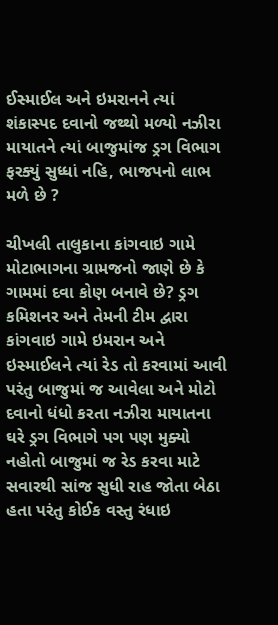ઈસ્માઈલ અને ઇમરાનને ત્યાં શંકાસ્પદ દવાનો જથ્થો મળ્યો નઝીરા માયાતને ત્યાં બાજુમાંજ ડ્રગ વિભાગ ફરક્યું સુધ્ધાં નહિ, ભાજપનો લાભ મળે છે ?

ચીખલી તાલુકાના કાંગવાઇ ગામે મોટાભાગના ગ્રામજનો જાણે છે કે ગામમાં દવા કોણ બનાવે છે? ડ્રગ કમિશનર અને તેમની ટીમ દ્વારા કાંગવાઇ ગામે ઇમરાન અને ઇસ્માઈલને ત્યાં રેડ તો કરવામાં આવી પરંતુ બાજુમાં જ આવેલા અને મોટો દવાનો ધંધો કરતા નઝીરા માયાતના ઘરે ડ્રગ વિભાગે પગ પણ મુક્યો નહોતો બાજુમાં જ રેડ કરવા માટે સવારથી સાંજ સુધી રાહ જોતા બેઠા હતા પરંતુ કોઈક વસ્તુ રંધાઇ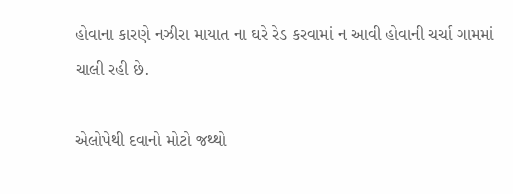હોવાના કારણે નઝીરા માયાત ના ઘરે રેડ કરવામાં ન આવી હોવાની ચર્ચા ગામમાં ચાલી રહી છે.

એલોપેથી દવાનો મોટો જથ્થો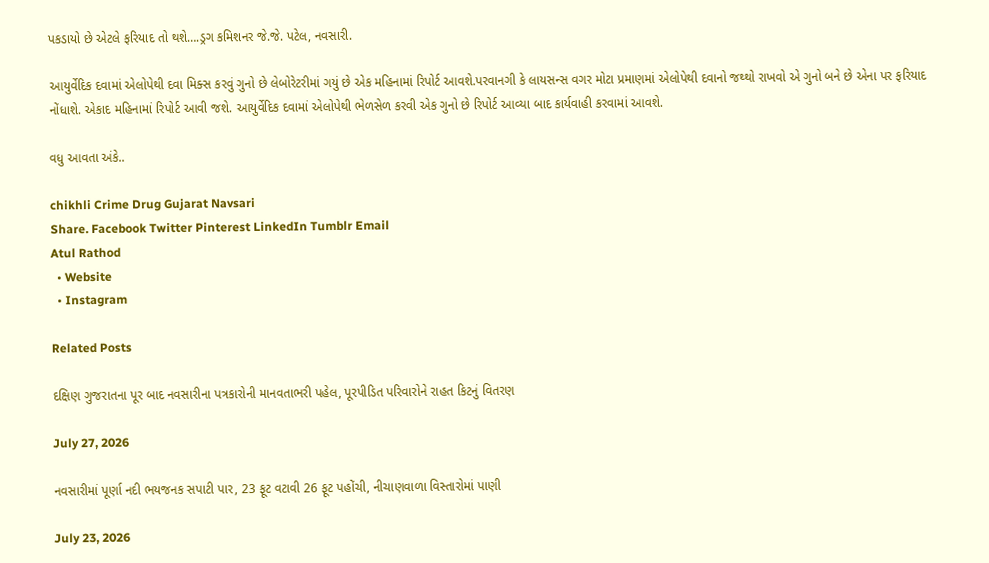પકડાયો છે એટલે ફરિયાદ તો થશે….ડ્રગ કમિશનર જે.જે. પટેલ, નવસારી.

આયુર્વેદિક દવામાં એલોપેથી દવા મિક્સ કરવું ગુનો છે લેબોરેટરીમાં ગયું છે એક મહિનામાં રિપોર્ટ આવશે.પરવાનગી કે લાયસન્સ વગર મોટા પ્રમાણમાં એલોપેથી દવાનો જથ્થો રાખવો એ ગુનો બને છે એના પર ફરિયાદ નોંધાશે. એકાદ મહિનામાં રિપોર્ટ આવી જશે. આયુર્વેદિક દવામાં એલોપેથી ભેળસેળ કરવી એક ગુનો છે રિપોર્ટ આવ્યા બાદ કાર્યવાહી કરવામાં આવશે.

વધુ આવતા અંકે..

chikhli Crime Drug Gujarat Navsari
Share. Facebook Twitter Pinterest LinkedIn Tumblr Email
Atul Rathod
  • Website
  • Instagram

Related Posts

દક્ષિણ ગુજરાતના પૂર બાદ નવસારીના પત્રકારોની માનવતાભરી પહેલ, પૂરપીડિત પરિવારોને રાહત કિટનું વિતરણ

July 27, 2026

નવસારીમાં પૂર્ણા નદી ભયજનક સપાટી પાર, 23 ફૂટ વટાવી 26 ફૂટ પહોંચી, નીચાણવાળા વિસ્તારોમાં પાણી

July 23, 2026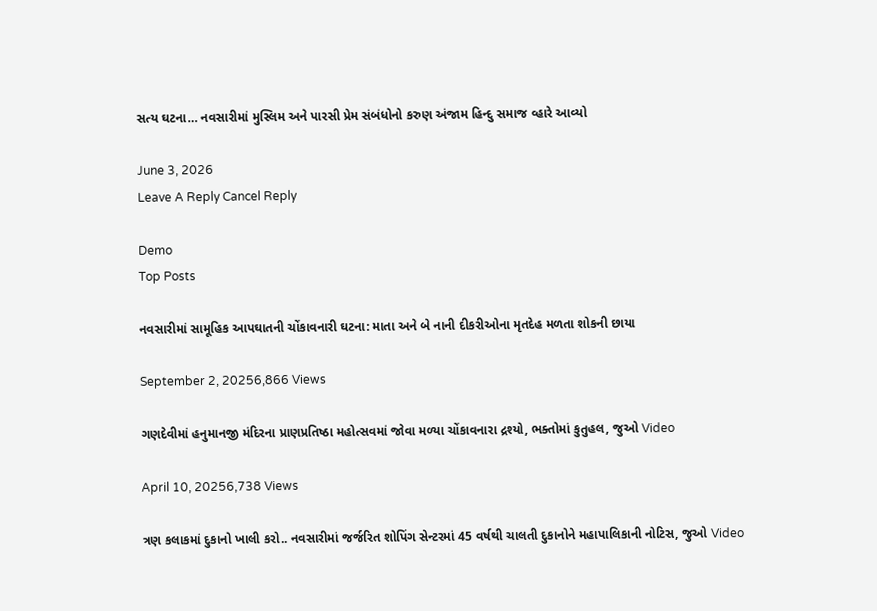સત્ય ઘટના… નવસારીમાં મુસ્લિમ અને પારસી પ્રેમ સંબંધોનો કરુણ અંજામ હિન્દુ સમાજ વ્હારે આવ્યો

June 3, 2026
Leave A Reply Cancel Reply

Demo
Top Posts

નવસારીમાં સામૂહિક આપઘાતની ચોંકાવનારી ઘટના: માતા અને બે નાની દીકરીઓના મૃતદેહ મળતા શોકની છાયા

September 2, 20256,866 Views

ગણદેવીમાં હનુમાનજી મંદિરના પ્રાણપ્રતિષ્ઠા મહોત્સવમાં જોવા મળ્યા ચોંકાવનારા દ્રશ્યો, ભક્તોમાં કુતુહલ, જુઓ Video

April 10, 20256,738 Views

ત્રણ કલાકમાં દુકાનો ખાલી કરો.. નવસારીમાં જર્જરિત શોપિંગ સેન્ટરમાં 45 વર્ષથી ચાલતી દુકાનોને મહાપાલિકાની નોટિસ, જુઓ Video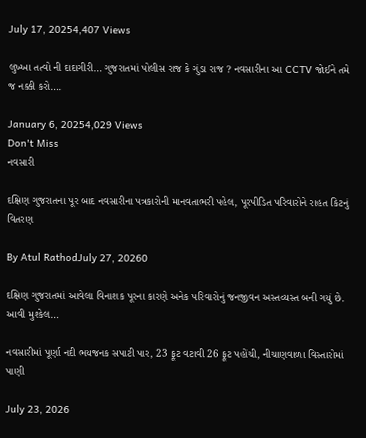July 17, 20254,407 Views

લુખ્ખા તત્વો ની દાદાગીરી… ગુજરાતમાં પોલીસ રાજ કે ગુંડા રાજ ? નવસારીના આ CCTV જોઈને તમે જ નક્કી કરો….

January 6, 20254,029 Views
Don't Miss
નવસારી

દક્ષિણ ગુજરાતના પૂર બાદ નવસારીના પત્રકારોની માનવતાભરી પહેલ, પૂરપીડિત પરિવારોને રાહત કિટનું વિતરણ

By Atul RathodJuly 27, 20260

દક્ષિણ ગુજરાતમાં આવેલા વિનાશક પૂરના કારણે અનેક પરિવારોનું જનજીવન અસ્તવ્યસ્ત બની ગયું છે. આવી મુશ્કેલ…

નવસારીમાં પૂર્ણા નદી ભયજનક સપાટી પાર, 23 ફૂટ વટાવી 26 ફૂટ પહોંચી, નીચાણવાળા વિસ્તારોમાં પાણી

July 23, 2026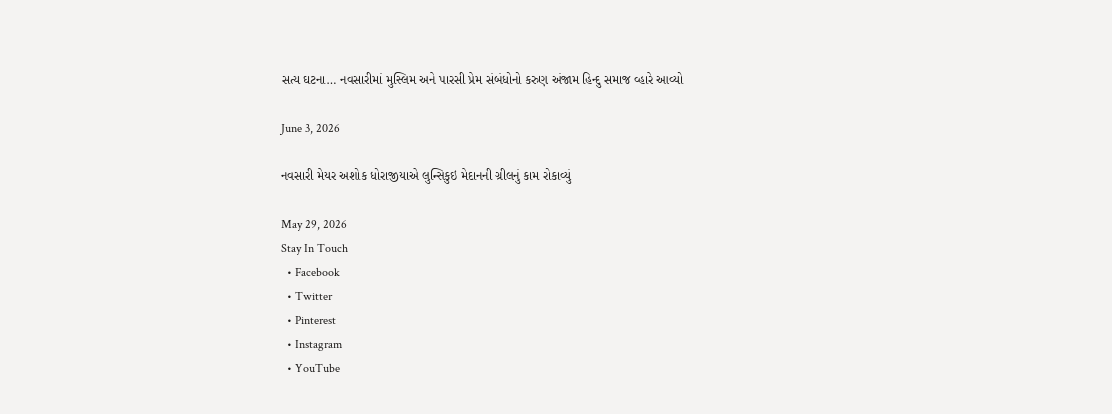સત્ય ઘટના… નવસારીમાં મુસ્લિમ અને પારસી પ્રેમ સંબંધોનો કરુણ અંજામ હિન્દુ સમાજ વ્હારે આવ્યો

June 3, 2026

નવસારી મેયર અશોક ધોરાજીયાએ લુન્સિકુઇ મેદાનની ગ્રીલનું કામ રોકાવ્યું

May 29, 2026
Stay In Touch
  • Facebook
  • Twitter
  • Pinterest
  • Instagram
  • YouTube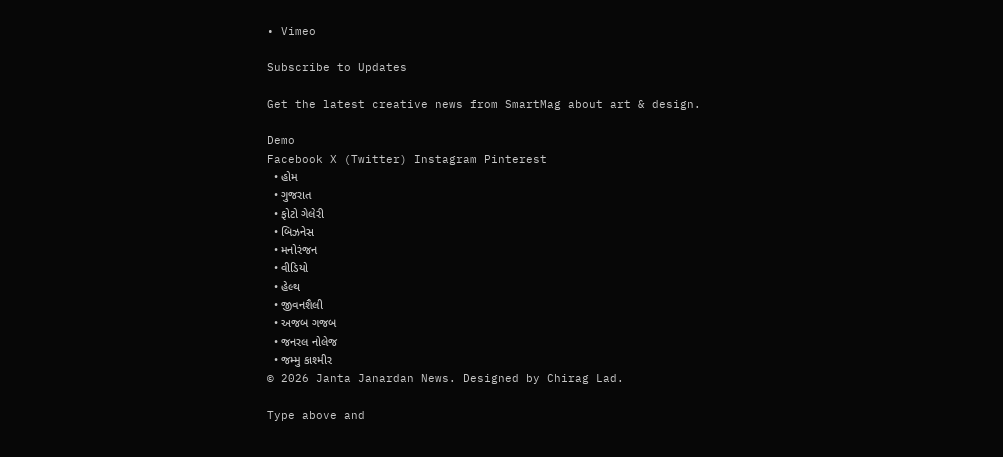• Vimeo

Subscribe to Updates

Get the latest creative news from SmartMag about art & design.

Demo
Facebook X (Twitter) Instagram Pinterest
  • હોમ
  • ગુજરાત
  • ફોટો ગેલેરી
  • બિઝનેસ
  • મનોરંજન
  • વીડિયો
  • હેલ્થ
  • જીવનશૈલી
  • અજબ ગજબ
  • જનરલ નોલેજ
  • જમ્મુ કાશ્મીર
© 2026 Janta Janardan News. Designed by Chirag Lad.

Type above and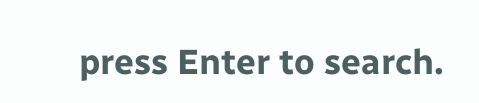press Enter to search.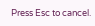Press Esc to cancel.